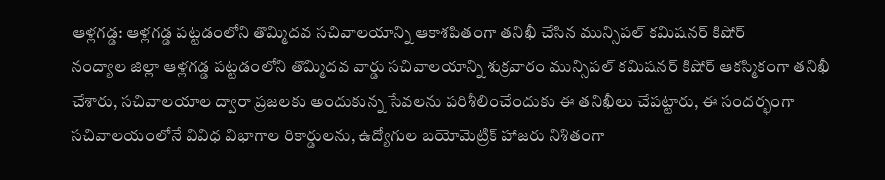ఆళ్లగడ్డ: ఆళ్లగడ్డ పట్టడంలోని తొమ్మిదవ సచివాలయాన్ని ఆకాశపితంగా తనిఖీ చేసిన మున్సిపల్ కమిషనర్ కిషోర్
నంద్యాల జిల్లా ఆళ్లగడ్డ పట్టడంలోని తొమ్మిదవ వార్డు సచివాలయాన్ని శుక్రవారం మున్సిపల్ కమిషనర్ కిషోర్ ఆకస్మికంగా తనిఖీ చేశారు, సచివాలయాల ద్వారా ప్రజలకు అందుకున్న సేవలను పరిశీలించేందుకు ఈ తనిఖీలు చేపట్టారు, ఈ సందర్భంగా సచివాలయంలోనే వివిధ విభాగాల రికార్డులను, ఉద్యోగుల బయోమెట్రిక్ హాజరు నిశితంగా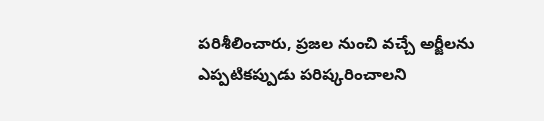పరిశీలించారు, ప్రజల నుంచి వచ్చే అర్జీలను ఎప్పటికప్పుడు పరిష్కరించాలని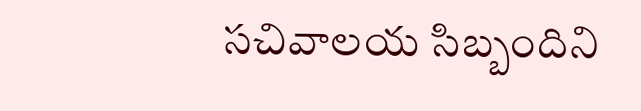సచివాలయ సిబ్బందిని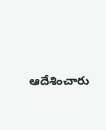ఆదేశించారు